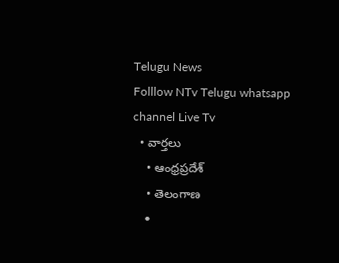Telugu News
Folllow NTv Telugu whatsapp channel Live Tv
  • వార్తలు
    • ఆంధ్రప్రదేశ్
    • తెలంగాణ
    •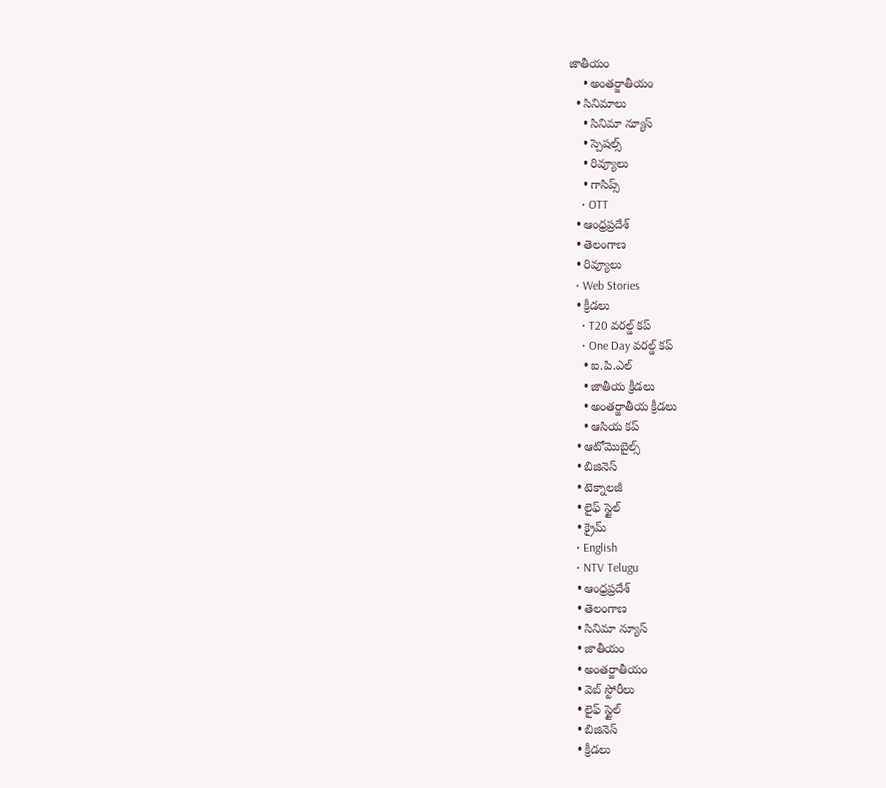జాతీయం
    • అంతర్జాతీయం
  • సినిమాలు
    • సినిమా న్యూస్
    • స్పెషల్స్
    • రివ్యూలు
    • గాసిప్స్
    • OTT
  • ఆంధ్రప్రదేశ్
  • తెలంగాణ
  • రివ్యూలు
  • Web Stories
  • క్రీడలు
    • T20 వరల్డ్ కప్
    • One Day వరల్డ్ కప్
    • ఐ.పి.ఎల్
    • జాతీయ క్రీడలు
    • అంతర్జాతీయ క్రీడలు
    • ఆసియ కప్
  • ఆటోమొబైల్స్
  • బిజినెస్‌
  • టెక్నాలజీ
  • లైఫ్ స్టైల్
  • క్రైమ్
  • English
  • NTV Telugu
  • ఆంధ్రప్రదేశ్
  • తెలంగాణ
  • సినిమా న్యూస్
  • జాతీయం
  • అంతర్జాతీయం
  • వెబ్ స్టోరీలు
  • లైఫ్ స్టైల్
  • బిజినెస్‌
  • క్రీడలు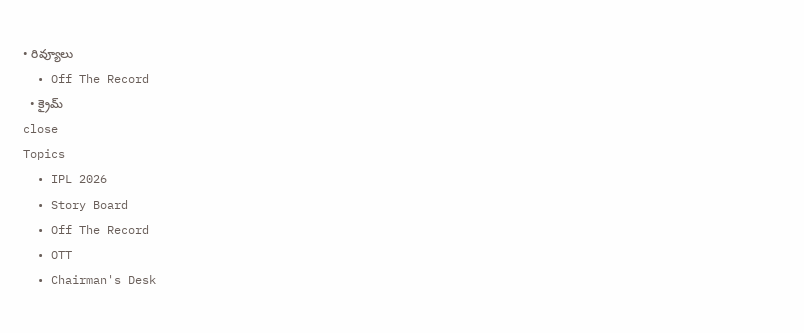• రివ్యూలు
  • Off The Record
  • క్రైమ్
close
Topics
  • IPL 2026
  • Story Board
  • Off The Record
  • OTT
  • Chairman's Desk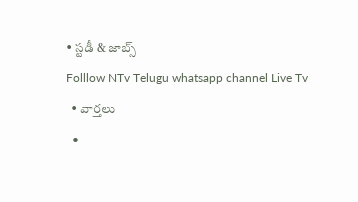• స్టడీ & జాబ్స్
Folllow NTv Telugu whatsapp channel Live Tv
  • వార్తలు
  •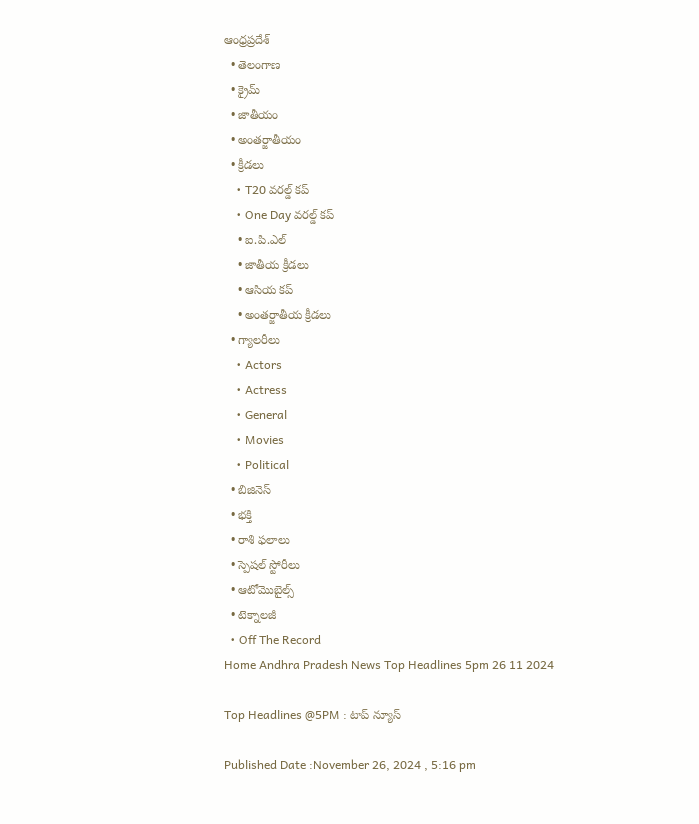ఆంధ్రప్రదేశ్
  • తెలంగాణ
  • క్రైమ్
  • జాతీయం
  • అంతర్జాతీయం
  • క్రీడలు
    • T20 వరల్డ్ కప్
    • One Day వరల్డ్ కప్
    • ఐ.పి.ఎల్
    • జాతీయ క్రీడలు
    • ఆసియ కప్
    • అంతర్జాతీయ క్రీడలు
  • గ్యాలరీలు
    • Actors
    • Actress
    • General
    • Movies
    • Political
  • బిజినెస్‌
  • భక్తి
  • రాశి ఫలాలు
  • స్పెషల్‌ స్టోరీలు
  • ఆటోమొబైల్స్
  • టెక్నాలజీ
  • Off The Record
Home Andhra Pradesh News Top Headlines 5pm 26 11 2024

Top Headlines @5PM : టాప్‌ న్యూస్‌

Published Date :November 26, 2024 , 5:16 pm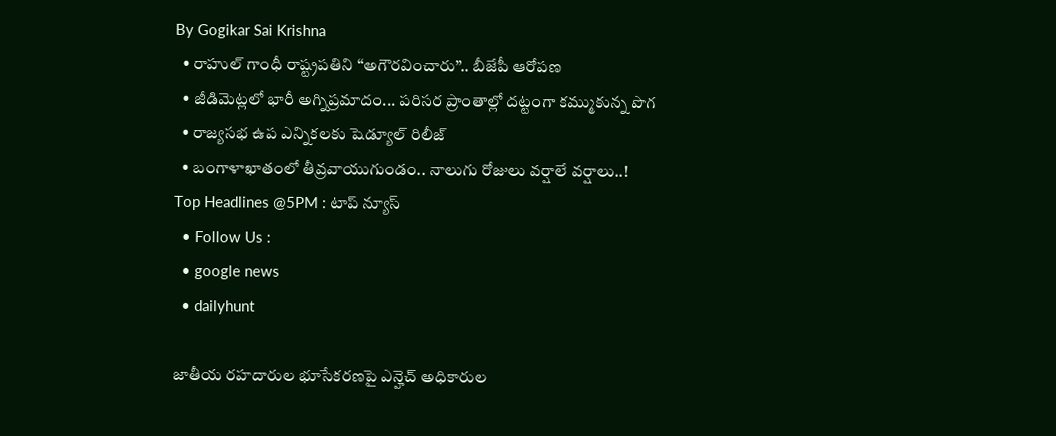By Gogikar Sai Krishna
  • రాహుల్ గాంధీ రాష్ట్రపతిని ‘‘అగౌరవించారు’’.. బీజేపీ ఆరోపణ
  • జీడిమెట్లలో భారీ అగ్నిప్రమాదం... పరిసర ప్రాంతాల్లో దట్టంగా కమ్ముకున్న పొగ
  • రాజ్యసభ ఉప ఎన్నికలకు షెడ్యూల్ రిలీజ్
  • బంగాళాఖాతంలో తీవ్రవాయుగుండం.. నాలుగు రోజులు వర్షాలే వర్షాలు..!
Top Headlines @5PM : టాప్‌ న్యూస్‌
  • Follow Us :
  • google news
  • dailyhunt

జాతీయ రహదారుల భూసేకరణపై ఎన్హెచ్ అధికారుల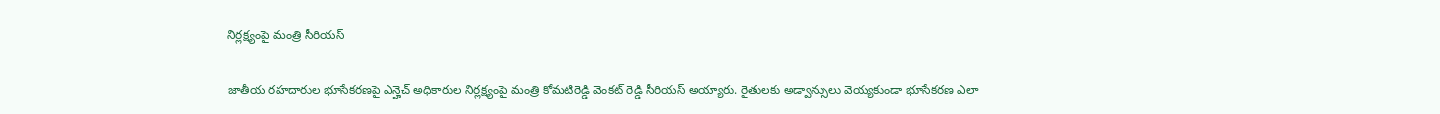నిర్లక్ష్యంపై మంత్రి సీరియస్

జాతీయ రహదారుల భూసేకరణపై ఎన్హెచ్ అధికారుల నిర్లక్ష్యంపై మంత్రి కోమటిరెడ్డి వెంకట్ రెడ్డి సీరియస్ అయ్యారు. రైతులకు అడ్వాన్సులు వెయ్యకుండా భూసేకరణ ఎలా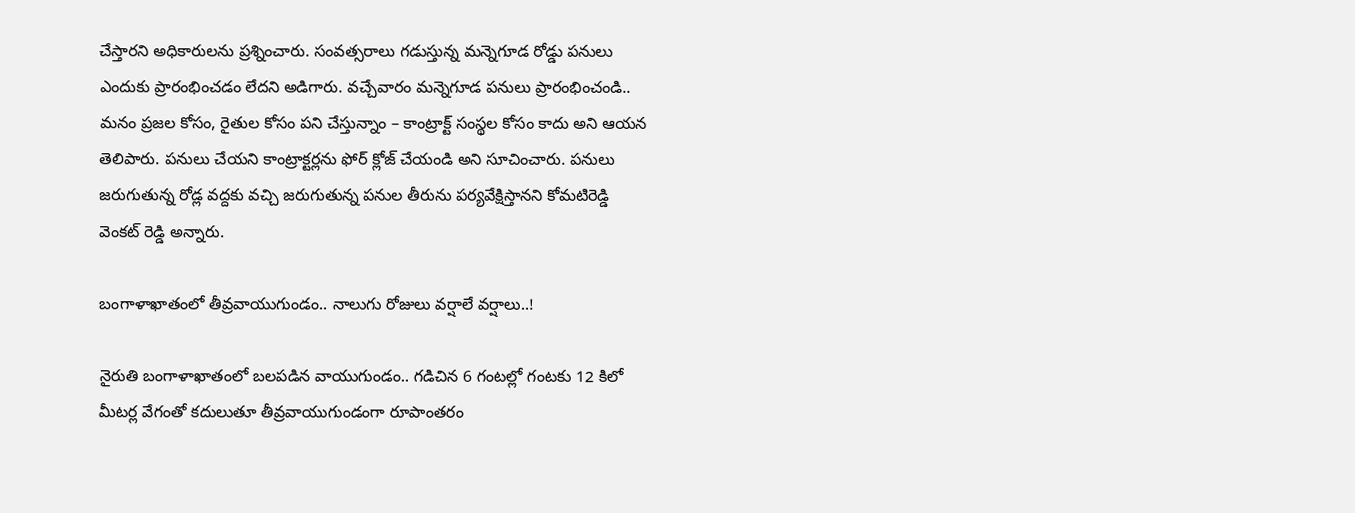చేస్తారని అధికారులను ప్రశ్నించారు. సంవత్సరాలు గడుస్తున్న మన్నెగూడ రోడ్డు పనులు ఎందుకు ప్రారంభించడం లేదని అడిగారు. వచ్చేవారం మన్నెగూడ పనులు ప్రారంభించండి.. మనం ప్రజల కోసం, రైతుల కోసం పని చేస్తున్నాం – కాంట్రాక్ట్ సంస్థల కోసం కాదు అని ఆయన తెలిపారు. పనులు చేయని కాంట్రాక్టర్లను ఫోర్ క్లోజ్ చేయండి అని సూచించారు. పనులు జరుగుతున్న రోడ్ల వద్దకు వచ్చి జరుగుతున్న పనుల తీరును పర్యవేక్షిస్తానని కోమటిరెడ్డి వెంకట్ రెడ్డి అన్నారు.

బంగాళాఖాతంలో తీవ్రవాయుగుండం.. నాలుగు రోజులు వర్షాలే వర్షాలు..!

నైరుతి బంగాళాఖాతంలో బలపడిన వాయుగుండం.. గడిచిన 6 గంటల్లో గంటకు 12 కిలో మీటర్ల వేగంతో కదులుతూ తీవ్రవాయుగుండంగా రూపాంతరం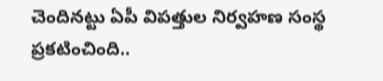చెందినట్టు ఏపీ విపత్తుల నిర్వహణ సంస్థ ప్రకటించింది..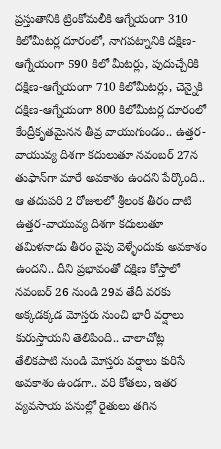ప్రస్తుతానికి ట్రింకోమలీకి ఆగ్నేయంగా 310 కిలోమీటర్ల దూరంలో, నాగపట్నానికి దక్షిణ-ఆగ్నేయంగా 590 కిలో మీటర్లు, పుదుచ్చేరికి దక్షిణ-ఆగ్నేయంగా 710 కిలోమీటర్లు, చెన్నైకి దక్షిణ-ఆగ్నేయంగా 800 కిలోమీటర్ల దూరంలో కేంద్రీకృతమైనన తీవ్ర వాయుగుండం.. ఉత్తర-వాయువ్య దిశగా కదులుతూ నవంబర్ 27న తుఫాన్‌గా మారే అవకాశం ఉందని పేర్కొంది.. ఆ తదుపరి 2 రోజులలో శ్రీలంక తీరం దాటి ఉత్తర-వాయువ్య దిశగా కదులుతూ తమిళనాడు తీరం వైపు వెళ్ళేందుకు అవకాశం ఉందని.. దీని ప్రభావంతో దక్షిణ కోస్తాలో నవంబర్ 26 నుండి 29వ తేదీ వరకు అక్కడక్కడ మోస్తరు నుంచి భారీ వర్షాలు కురుస్తాయని తెలిపింది.. చాలాచోట్ల తేలికపాటి నుండి మోస్తరు వర్షాలు కురిసే అవకాశం ఉండగా.. వరి కోతలు, ఇతర వ్యవసాయ పనుల్లో రైతులు తగిన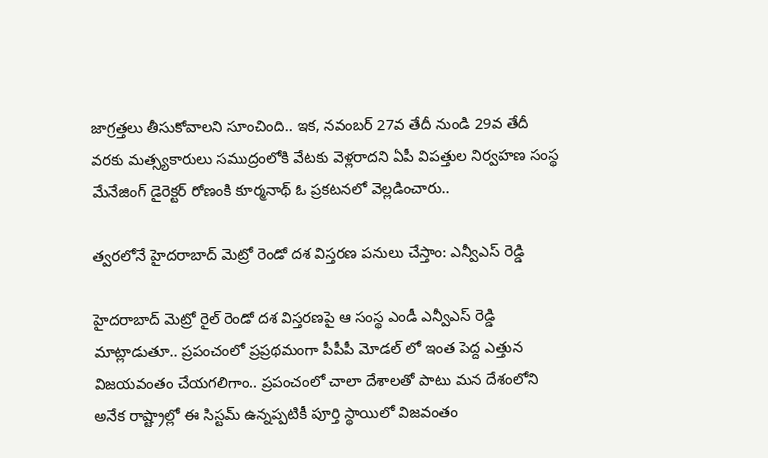జాగ్రత్తలు తీసుకోవాలని సూంచింది.. ఇక, నవంబర్ 27వ తేదీ నుండి 29వ తేదీ వరకు మత్స్యకారులు సముద్రంలోకి వేటకు వెళ్లరాదని ఏపీ విపత్తుల నిర్వహణ సంస్థ మేనేజింగ్‌ డైరెక్టర్‌ రోణంకి కూర్మనాథ్ ఓ ప్రకటనలో వెల్లడించారు..

త్వరలోనే హైదరాబాద్ మెట్రో రెండో దశ విస్తరణ పనులు చేస్తాం: ఎన్వీఎస్ రెడ్డి

హైదరాబాద్ మెట్రో రైల్ రెండో దశ విస్తరణపై ఆ సంస్థ ఎండీ ఎన్వీఎస్ రెడ్డి మాట్లాడుతూ.. ప్రపంచంలో ప్రప్రథమంగా పీపీపీ మోడల్ లో ఇంత పెద్ద ఎత్తున విజయవంతం చేయగలిగాం.. ప్రపంచంలో చాలా దేశాలతో పాటు మన దేశంలోని అనేక రాష్ట్రాల్లో ఈ సిస్టమ్ ఉన్నప్పటికీ పూర్తి స్థాయిలో విజవంతం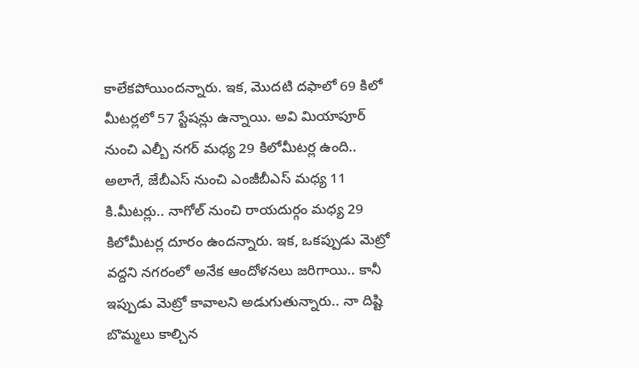కాలేకపోయిందన్నారు. ఇక, మొదటి దఫాలో 69 కిలో మీటర్లలో 57 స్టేషన్లు ఉన్నాయి. అవి మియాపూర్ నుంచి ఎల్బీ నగర్ మధ్య 29 కిలోమీటర్ల ఉంది.. అలాగే, జేబీఎస్ నుంచి ఎంజీబీఎస్ మధ్య 11 కి.మీటర్లు.. నాగోల్ నుంచి రాయదుర్గం మధ్య 29 కిలోమీటర్ల దూరం ఉందన్నారు. ఇక, ఒకప్పుడు మెట్రో వద్దని నగరంలో అనేక ఆందోళనలు జరిగాయి.. కానీ ఇప్పుడు మెట్రో కావాలని అడుగుతున్నారు.. నా దిష్టి బొమ్మలు కాల్చిన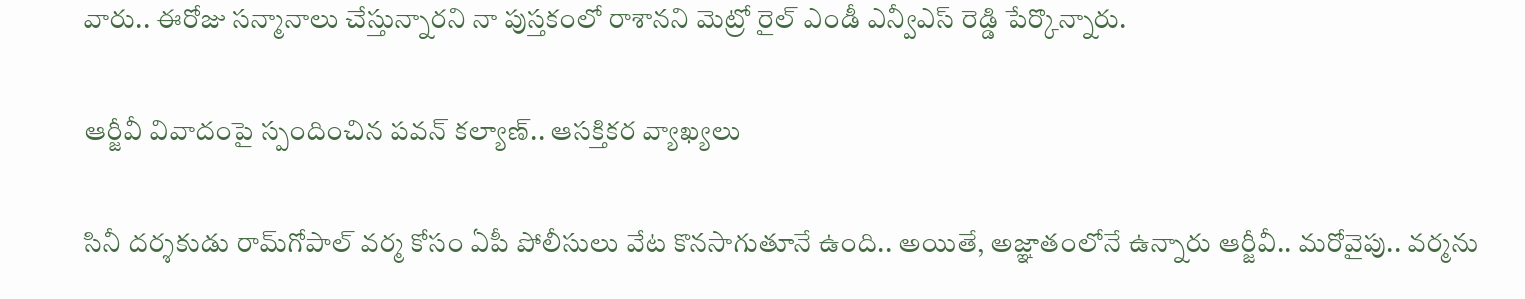వారు.. ఈరోజు సన్మానాలు చేస్తున్నారని నా పుస్తకంలో రాశానని మెట్రో రైల్ ఎండీ ఎన్వీఎస్ రెడ్డి పేర్కొన్నారు.

ఆర్జీవీ వివాదంపై స్పందించిన పవన్‌ కల్యాణ్‌.. ఆసక్తికర వ్యాఖ్యలు

సినీ దర్శకుడు రామ్‌గోపాల్‌ వర్మ కోసం ఏపీ పోలీసులు వేట కొనసాగుతూనే ఉంది.. అయితే, అజ్ఞాతంలోనే ఉన్నారు ఆర్జీవీ.. మరోవైపు.. వర్మను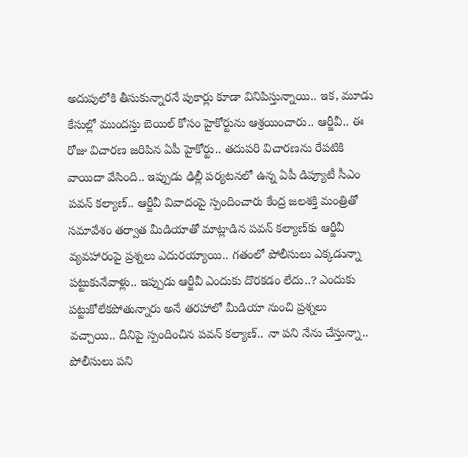అదుపులోకి తీసుకున్నారనే పుకార్లు కూడా వినిపిస్తున్నాయి.. ఇక, మూడు కేసుల్లో ముందస్తు బెయిల్‌ కోసం హైకోర్టును ఆశ్రయించారు.. ఆర్జీవీ.. ఈ రోజు విచారణ జరిపిన ఏపీ హైకోర్టు.. తదుపరి విచారణను రేపటికి వాయిదా వేసింది.. ఇప్పుడు ఢిల్లీ పర్యటనలో ఉన్న ఏపీ డిప్యూటీ సీఎం పవన్‌ కల్యాణ్‌.. ఆర్జీవీ వివాదంపై స్పందించారు కేంద్ర జలశక్తి మంత్రితో సమావేశం తర్వాత మీడియాతో మాట్లాడిన పవన్‌ కల్యాణ్‌కు ఆర్జీవీ వ్యవహారంపై ప్రశ్నలు ఎదురయ్యాయి.. గతంలో పోలీసులు ఎక్కడున్నా పట్టుకునేవాళ్లు.. ఇప్పుడు ఆర్జీవీ ఎందుకు దొరకడం లేదు..? ఎందుకు పట్టుకోలేకపోతున్నారు అనే తరహాలో మీడియా నుంచి ప్రశ్నలు వచ్చాయి.. దీనిపై స్పందించిన పవన్‌ కల్యాణ్‌.. నా పని నేను చేస్తున్నా.. పోలీసులు పని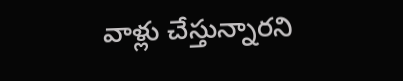వాళ్లు చేస్తున్నారని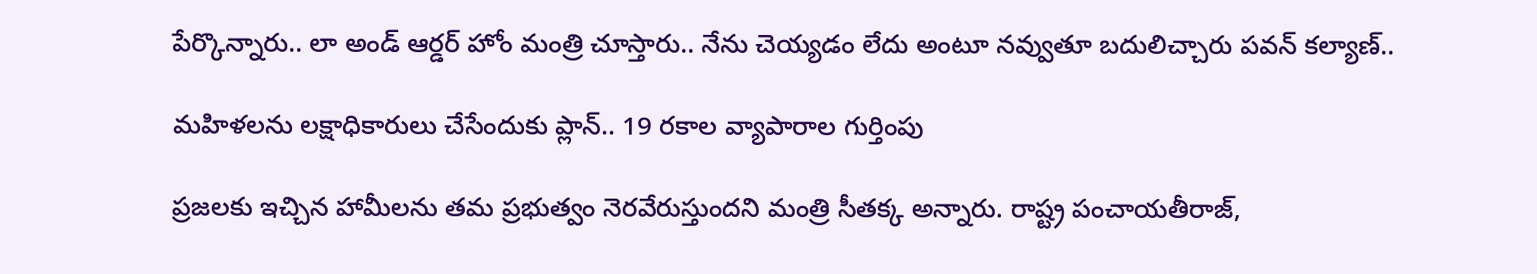పేర్కొన్నారు.. లా అండ్ ఆర్డర్ హోం మంత్రి చూస్తారు.. నేను చెయ్యడం లేదు అంటూ నవ్వుతూ బదులిచ్చారు పవన్‌ కల్యాణ్‌..

మహిళలను లక్షాధికారులు చేసేందుకు ప్లాన్.. 19 రకాల వ్యాపారాల గుర్తింపు

ప్రజలకు ఇచ్చిన హామీలను తమ ప్రభుత్వం నెరవేరుస్తుందని మంత్రి సీతక్క అన్నారు. రాష్ట్ర పంచాయతీరాజ్,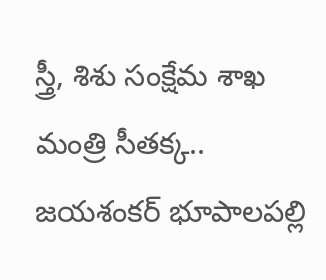స్త్రీ, శిశు సంక్షేమ శాఖ మంత్రి సీతక్క.. జయశంకర్ భూపాలపల్లి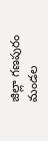జిల్లా గణపురం మండల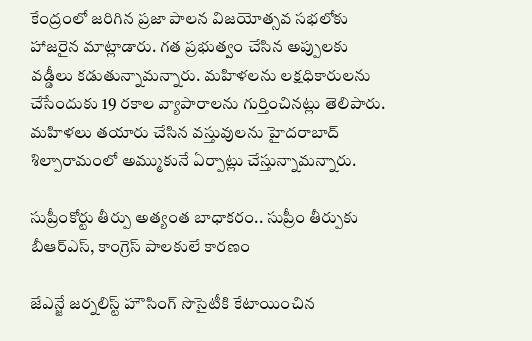కేంద్రంలో జరిగిన ప్రజా పాలన విజయోత్సవ సభలోకు హాజరైన మాట్లాడారు. గత ప్రభుత్వం చేసిన అప్పులకు వడ్డీలు కడుతున్నామన్నారు. మహిళలను లక్షధికారులను చేసేందుకు 19 రకాల వ్యాపారాలను గుర్తించినట్లు తెలిపారు. మహిళలు తయారు చేసిన వస్తువులను హైదరాబాద్ శిల్పారామంలో అమ్ముకునే ఏర్పాట్లు చేస్తున్నామన్నారు.

సుప్రీంకోర్టు తీర్పు అత్యంత బాధాకరం.. సుప్రీం తీర్పుకు బీఆర్ఎస్, కాంగ్రెస్ పాలకులే కారణం

జేఎన్జే జర్నలిస్ట్ హౌసింగ్ సొసైటీకి కేటాయించిన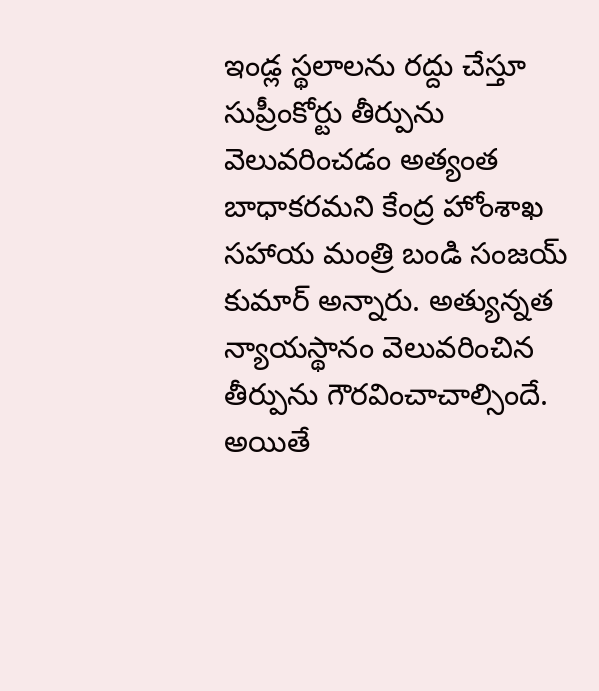ఇండ్ల స్థలాలను రద్దు చేస్తూ సుప్రీంకోర్టు తీర్పును వెలువరించడం అత్యంత బాధాకరమని కేంద్ర హోంశాఖ సహాయ మంత్రి బండి సంజయ్ కుమార్ అన్నారు. అత్యున్నత న్యాయస్థానం వెలువరించిన తీర్పును గౌరవించాచాల్సిందే. అయితే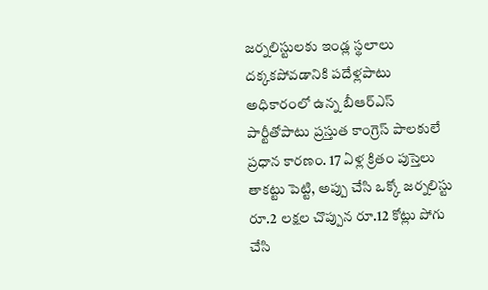జర్నలిస్టులకు ఇండ్ల స్థలాలు దక్కకపోవడానికి పదేళ్లపాటు అధికారంలో ఉన్న బీఆర్ఎస్ పార్టీతోపాటు ప్రస్తుత కాంగ్రెస్ పాలకులే ప్రధాన కారణం. 17 ఏళ్ల క్రితం పుస్తెలు తాకట్టు పెట్టి, అప్పు చేసి ఒక్కో జర్నలిస్టు రూ.2 లక్షల చొప్పున రూ.12 కోట్లు పోగు చేసి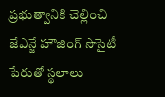ప్రభుత్వానికి చెల్లించి జేఎన్జే హౌజింగ్ సొసైటీ పేరుతో స్థలాలు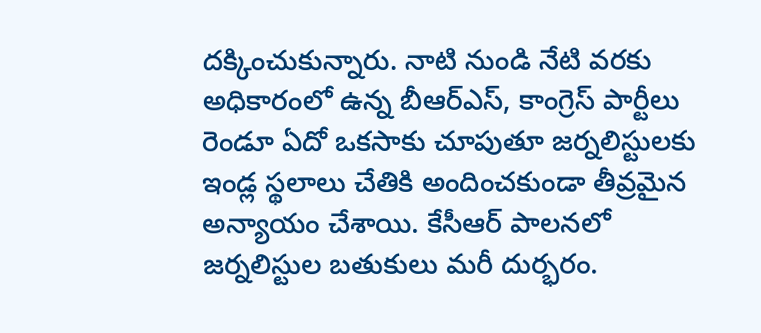దక్కించుకున్నారు. నాటి నుండి నేటి వరకు అధికారంలో ఉన్న బీఆర్ఎస్, కాంగ్రెస్ పార్టీలు రెండూ ఏదో ఒకసాకు చూపుతూ జర్నలిస్టులకు ఇండ్ల స్థలాలు చేతికి అందించకుండా తీవ్రమైన అన్యాయం చేశాయి. కేసీఆర్ పాలనలో జర్నలిస్టుల బతుకులు మరీ దుర్భరం.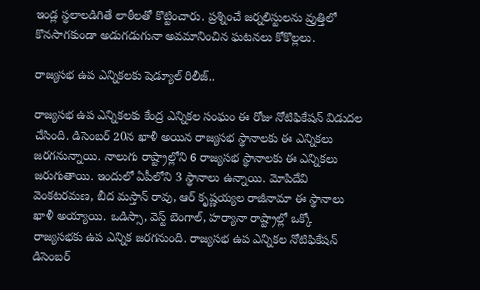ఇండ్ల స్థలాలడిగితే లాఠీలతో కొట్టించారు. ప్రశ్నించే జర్నలిస్టులను వ్రుత్తిలో కొనసాగకుండా అడుగడుగునా అవమానించిన ఘటనలు కోకొల్లలు.

రాజ్యసభ ఉప ఎన్నికలకు షెడ్యూల్ రిలీజ్..

రాజ్యసభ ఉప ఎన్నికలకు కేంద్ర ఎన్నికల సంఘం ఈ రోజు నోటిఫికేషన్ విడుదల చేసింది. డిసెంబర్ 20న ఖాళీ అయిన రాజ్యసభ స్థానాలకు ఈ ఎన్నికలు జరగనున్నాయి. నాలుగు రాష్ట్రాల్లోని 6 రాజ్యసభ స్థానాలకు ఈ ఎన్నికలు జరుగుతాయి. ఇందులో ఏపీలోని 3 స్థానాలు ఉన్నాయి. మోపిదేవి వెంకటరమణ, బీద మస్తాన్ రావు, ఆర్ కృష్ణయ్యల రాజీనామా ఈ స్థానాలు ఖాళీ అయ్యాయి. ఒడిస్సా, వెస్ట్ బెంగాల్, హర్యానా రాష్ట్రాల్లో ఒక్కో రాజ్యసభకు ఉప ఎన్నిక జరగనుంది. రాజ్యసభ ఉప ఎన్నికల నోటిఫికేషన్ డిసెంబర్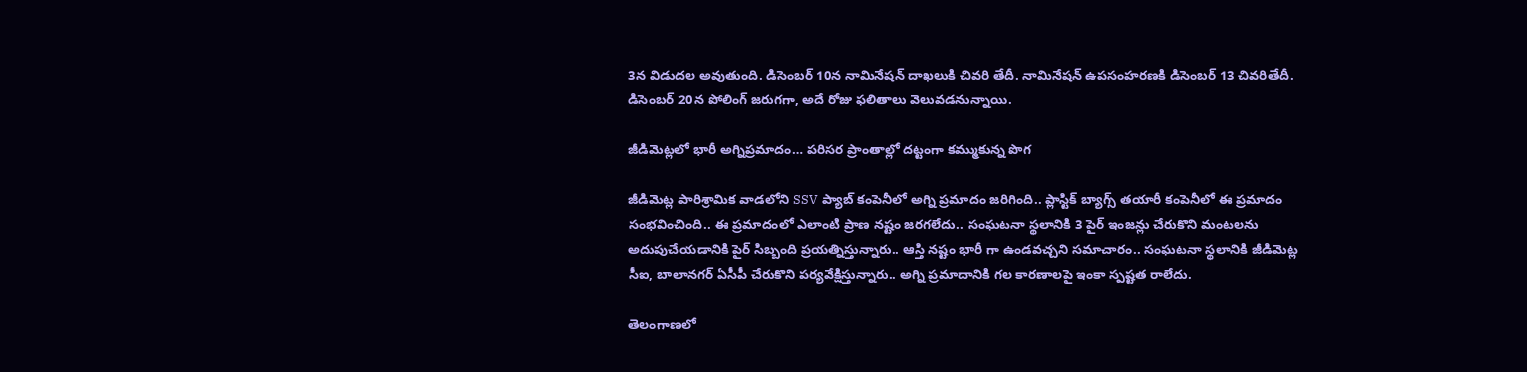3న విడుదల అవుతుంది. డిసెంబర్ 10న నామినేషన్ దాఖలుకి చివరి తేదీ. నామినేషన్ ఉపసంహరణకి డిసెంబర్ 13 చివరితేదీ. డిసెంబర్ 20న పోలింగ్ జరుగగా, అదే రోజు ఫలితాలు వెలువడనున్నాయి.

జీడిమెట్లలో భారీ అగ్నిప్రమాదం… పరిసర ప్రాంతాల్లో దట్టంగా కమ్ముకున్న పొగ

జీడిమెట్ల పారిశ్రామిక వాడలోని SSV ప్యాబ్ కంపెనీలో అగ్ని ప్రమాదం జరిగింది.. ప్లాస్టిక్ బ్యాగ్స్ తయారీ కంపెనీలో ఈ ప్రమాదం సంభవించింది.. ఈ ప్రమాదంలో ఎలాంటి ప్రాణ నష్టం జరగలేదు.. సంఘటనా స్థలానికి 3 పైర్ ఇంజన్లు చేరుకొని మంటలను అదుపుచేయడానికి పైర్ సిబ్బంది ప్రయత్నిస్తున్నారు.. ఆస్తి నష్టం భారీ గా ఉండవచ్చని సమాచారం.. సంఘటనా స్థలానికి జీడిమెట్ల సీఐ, బాలానగర్ ఏసీపీ చేరుకొని పర్యవేక్షిస్తున్నారు.. అగ్ని ప్రమాదానికి గల కారణాలపై ఇంకా స్పష్టత రాలేదు.

తెలంగాణ‌లో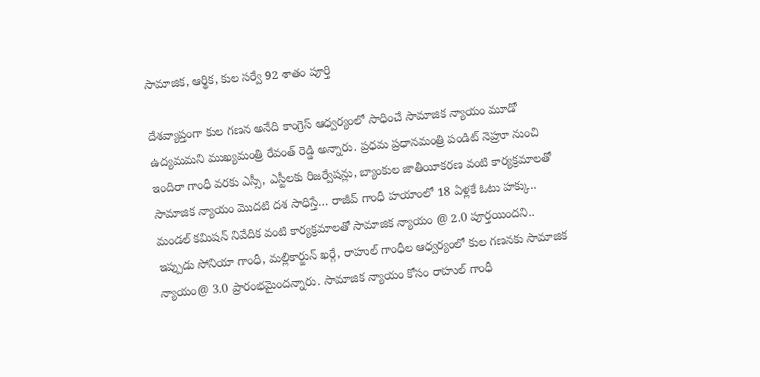సామాజిక, ఆర్థిక, కుల స‌ర్వే 92 శాతం పూర్తి

దేశ‌వ్యాప్తంగా కుల‌ గ‌ణ‌న అనేది కాంగ్రెస్ ఆధ్వ‌ర్యంలో సాధించే సామాజిక న్యాయం మూడో ఉద్య‌మ‌మ‌ని ముఖ్య‌మంత్రి రేవంత్ రెడ్డి అన్నారు. ప్ర‌ధ‌మ ప్ర‌ధాన‌మంత్రి పండిట్ నెహ్రూ నుంచి ఇందిరా గాంధీ వ‌ర‌కు ఎస్సీ, ఎస్టీల‌కు రిజ‌ర్వేష‌న్లు, బ్యాంకుల జాతీయీక‌ర‌ణ వంటి కార్య‌క్ర‌మాల‌తో సామాజిక న్యాయం మొద‌టి ద‌శ సాధిస్తే… రాజీవ్ గాంధీ హ‌యాంలో 18 ఏళ్ల‌కే ఓటు హ‌క్కు.. మండ‌ల్ క‌మిష‌న్ నివేదిక వంటి కార్య‌క్ర‌మాల‌తో సామాజిక న్యాయం @ 2.0 పూర్త‌యింద‌ని.. ఇప్పుడు సోనియా గాంధీ, మ‌ల్లికార్జున్ ఖ‌ర్గే, రాహుల్ గాంధీల ఆధ్వ‌ర్యంలో కుల గ‌ణ‌న‌కు సామాజిక న్యాయం@ 3.0 ప్రారంభ‌మైంద‌న్నారు. సామాజిక న్యాయం కోసం రాహుల్ గాంధీ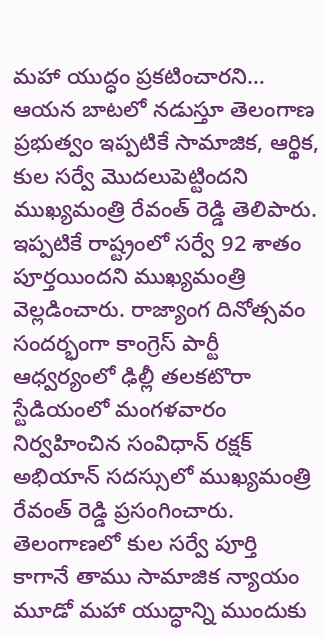మ‌హా యుద్ధం ప్ర‌క‌టించార‌ని… ఆయ‌న బాట‌లో న‌డుస్తూ తెలంగాణ ప్ర‌భుత్వం ఇప్ప‌టికే సామాజిక‌, ఆర్థిక‌, కుల స‌ర్వే మొద‌లుపెట్టింద‌ని ముఖ్య‌మంత్రి రేవంత్ రెడ్డి తెలిపారు. ఇప్ప‌టికే రాష్ట్రంలో స‌ర్వే 92 శాతం పూర్త‌యింద‌ని ముఖ్య‌మంత్రి వెల్ల‌డించారు. రాజ్యాంగ దినోత్స‌వం సంద‌ర్భంగా కాంగ్రెస్ పార్టీ ఆధ్వ‌ర్యంలో ఢిల్లీ త‌ల‌క‌టొరా స్టేడియంలో మంగ‌ళ‌వారం నిర్వ‌హించిన సంవిధాన్ ర‌క్ష‌క్ అభియాన్ స‌ద‌స్సులో ముఖ్య‌మంత్రి రేవంత్ రెడ్డి ప్ర‌సంగించారు. తెలంగాణ‌లో కుల స‌ర్వే పూర్తి కాగానే తాము సామాజిక న్యాయం మూడో మ‌హా యుద్ధాన్ని ముందుకు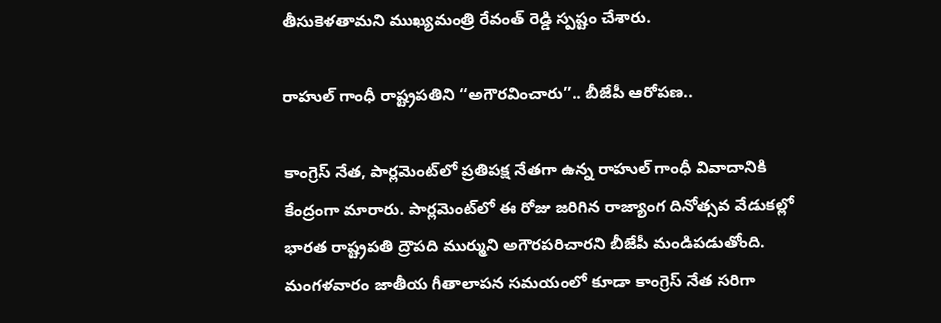తీసుకెళ‌తామ‌ని ముఖ్య‌మంత్రి రేవంత్ రెడ్డి స్ప‌ష్టం చేశారు.

రాహుల్ గాంధీ రాష్ట్రపతిని ‘‘అగౌరవించారు’’.. బీజేపీ ఆరోపణ..

కాంగ్రెస్ నేత, పార్లమెంట్‌లో ప్రతిపక్ష నేతగా ఉన్న రాహుల్ గాంధీ వివాదానికి కేంద్రంగా మారారు. పార్లమెంట్‌లో ఈ రోజు జరిగిన రాజ్యాంగ దినోత్సవ వేడుకల్లో భారత రాష్ట్రపతి ద్రౌపది ముర్ముని అగౌరపరిచారని బీజేపీ మండిపడుతోంది. మంగళవారం జాతీయ గీతాలాపన సమయంలో కూడా కాంగ్రెస్ నేత సరిగా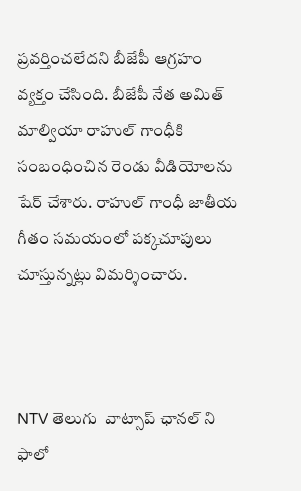ప్రవర్తించలేదని బీజేపీ ఆగ్రహం వ్యక్తం చేసింది. బీజేపీ నేత అమిత్ మాల్వియా రాహుల్ గాంధీకి సంబంధించిన రెండు వీడియోలను షేర్ చేశారు. రాహుల్ గాంధీ జాతీయ గీతం సమయంలో పక్కచూపులు చూస్తున్నట్లు విమర్శించారు.



NTV తెలుగు  వాట్సాప్ ఛానల్ ని ఫాలో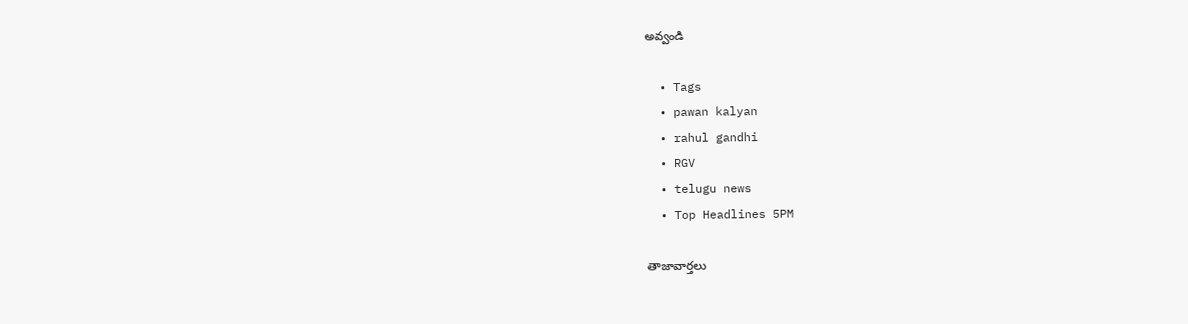అవ్వండి

  • Tags
  • pawan kalyan
  • rahul gandhi
  • RGV
  • telugu news
  • Top Headlines 5PM

తాజావార్తలు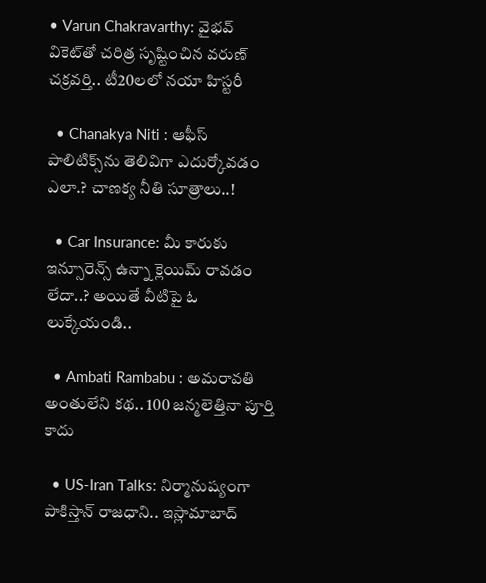• Varun Chakravarthy: వైభవ్ వికెట్‌తో చరిత్ర సృష్టించిన వరుణ్ చక్రవర్తి.. టీ20లలో నయా హిస్టరీ

  • Chanakya Niti : ఆఫీస్ పాలిటిక్స్‌ను తెలివిగా ఎదుర్కోవడం ఎలా.? చాణక్య నీతి సూత్రాలు..!

  • Car Insurance: మీ కారుకు ఇన్సూరెన్స్ ఉన్నా క్లెయిమ్ రావడం లేదా..? అయితే వీటిపై ఓ లుక్కేయండి..

  • Ambati Rambabu : అమరావతి అంతులేని కథ.. 100 జన్మలెత్తినా పూర్తి కాదు

  • US-Iran Talks: నిర్మానుష్యంగా పాకిస్తాన్ రాజధాని.. ఇస్లామాబాద్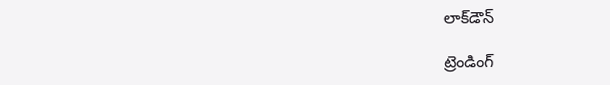లాక్‌డౌన్

ట్రెండింగ్‌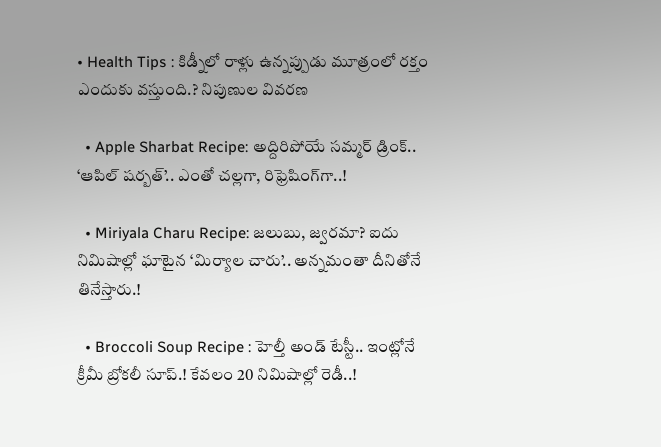• Health Tips : కిడ్నీలో రాళ్లు ఉన్నప్పుడు మూత్రంలో రక్తం ఎందుకు వస్తుంది.? నిపుణుల వివరణ

  • Apple Sharbat Recipe: అద్దిరిపోయే సమ్మర్ డ్రింక్.. ‘ఆపిల్ షర్బత్’.. ఎంతో చల్లగా, రిఫ్రెషింగ్‌గా..!

  • Miriyala Charu Recipe: జలుబు, జ్వరమా? ఐదు నిమిషాల్లో ఘాటైన ‘మిర్యాల చారు’.. అన్నమంతా దీనితోనే తినేస్తారు.!

  • Broccoli Soup Recipe : హెల్తీ అండ్ టేస్టీ.. ఇంట్లోనే క్రీమీ బ్రోకలీ సూప్.! కేవలం 20 నిమిషాల్లో రెడీ..!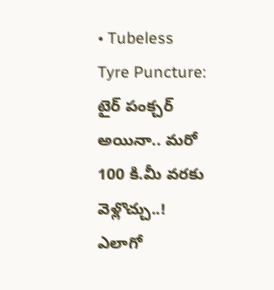• Tubeless Tyre Puncture: టైర్ పంక్చర్ అయినా.. మరో 100 కి.మీ వరకు వెళ్లొచ్చు..! ఎలాగో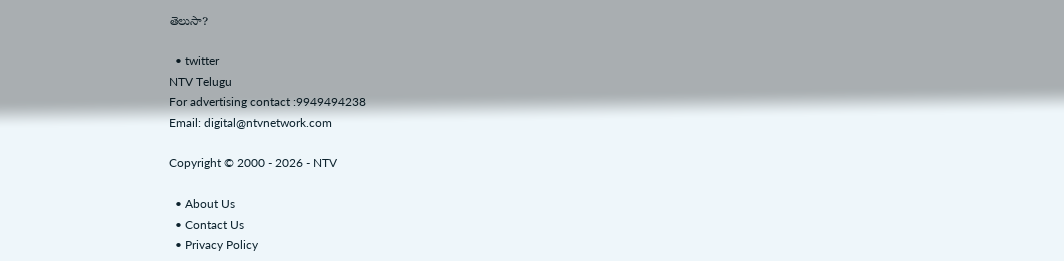తెలుసా?

  • twitter
NTV Telugu
For advertising contact :9949494238
Email: digital@ntvnetwork.com

Copyright © 2000 - 2026 - NTV

  • About Us
  • Contact Us
  • Privacy Policy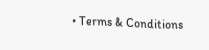• Terms & Conditions